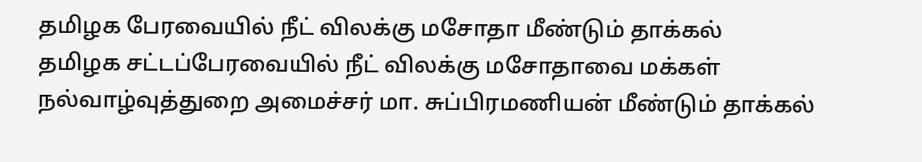தமிழக பேரவையில் நீட் விலக்கு மசோதா மீண்டும் தாக்கல்
தமிழக சட்டப்பேரவையில் நீட் விலக்கு மசோதாவை மக்கள் நல்வாழ்வுத்துறை அமைச்சர் மா. சுப்பிரமணியன் மீண்டும் தாக்கல்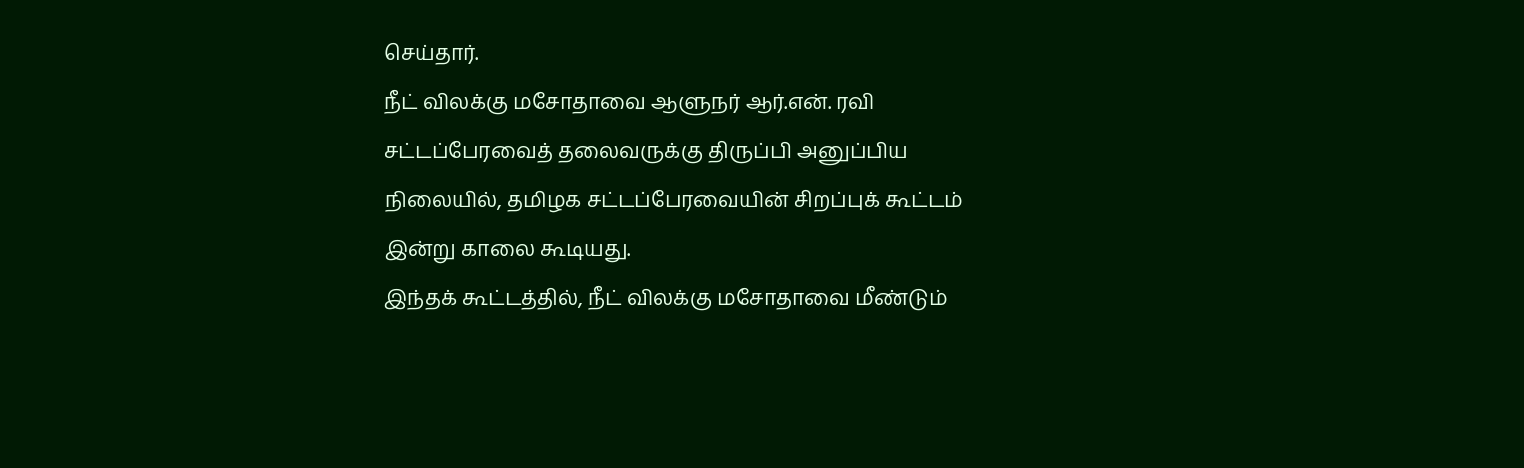செய்தார்.
நீட் விலக்கு மசோதாவை ஆளுநர் ஆர்.என். ரவி சட்டப்பேரவைத் தலைவருக்கு திருப்பி அனுப்பிய நிலையில், தமிழக சட்டப்பேரவையின் சிறப்புக் கூட்டம் இன்று காலை கூடியது.
இந்தக் கூட்டத்தில், நீட் விலக்கு மசோதாவை மீண்டும்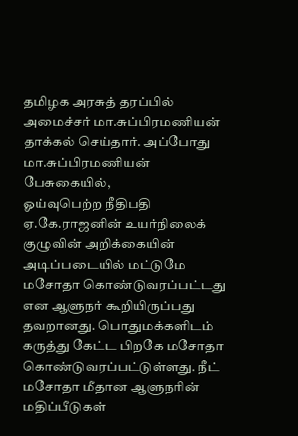தமிழக அரசுத் தரப்பில் அமைச்சர் மா.சுப்பிரமணியன் தாக்கல் செய்தார். அப்போது மா.சுப்பிரமணியன் பேசுகையில்,
ஓய்வுபெற்ற நீதிபதி ஏ.கே.ராஜனின் உயர்நிலைக் குழுவின் அறிக்கையின் அடிப்படையில் மட்டுமே மசோதா கொண்டுவரப்பட்டது என ஆளுநர் கூறியிருப்பது தவறானது. பொதுமக்களிடம் கருத்து கேட்ட பிறகே மசோதா கொண்டுவரப்பட்டுள்ளது. நீட் மசோதா மீதான ஆளுநரின் மதிப்பீடுகள்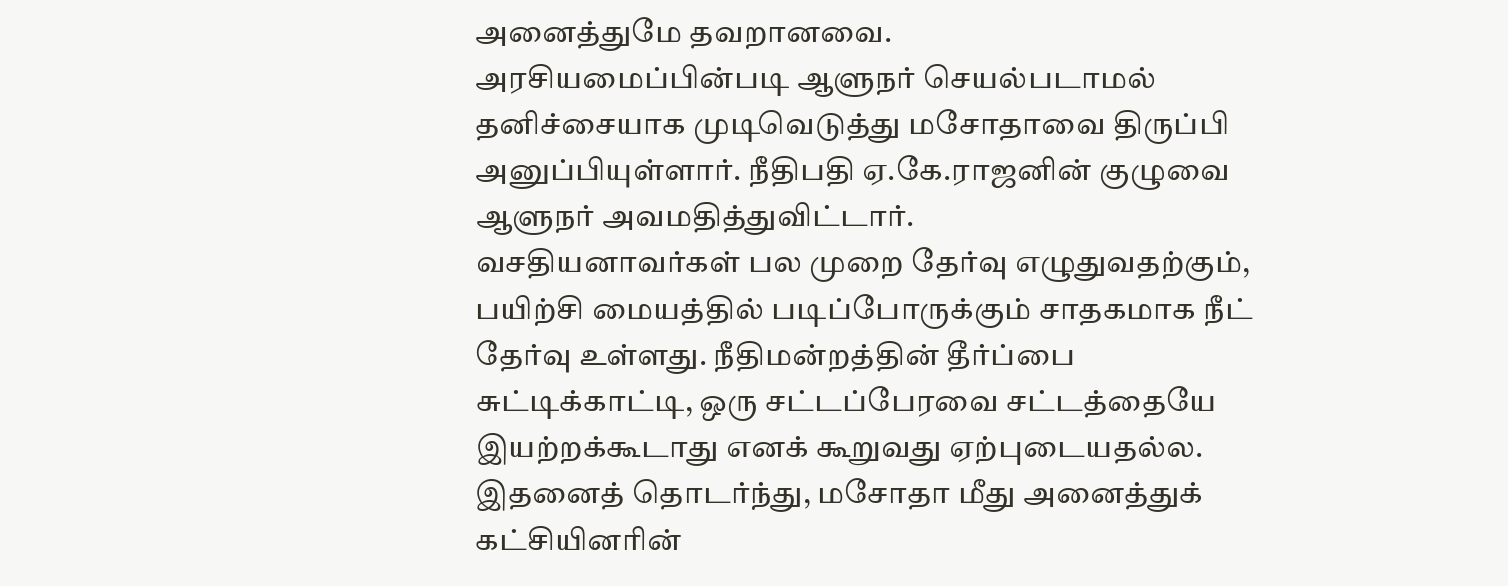அனைத்துமே தவறானவை.
அரசியமைப்பின்படி ஆளுநர் செயல்படாமல் தனிச்சையாக முடிவெடுத்து மசோதாவை திருப்பி அனுப்பியுள்ளார். நீதிபதி ஏ.கே.ராஜனின் குழுவை ஆளுநர் அவமதித்துவிட்டார்.
வசதியனாவர்கள் பல முறை தேர்வு எழுதுவதற்கும், பயிற்சி மையத்தில் படிப்போருக்கும் சாதகமாக நீட் தேர்வு உள்ளது. நீதிமன்றத்தின் தீர்ப்பை சுட்டிக்காட்டி, ஒரு சட்டப்பேரவை சட்டத்தையே இயற்றக்கூடாது எனக் கூறுவது ஏற்புடையதல்ல.
இதனைத் தொடர்ந்து, மசோதா மீது அனைத்துக் கட்சியினரின்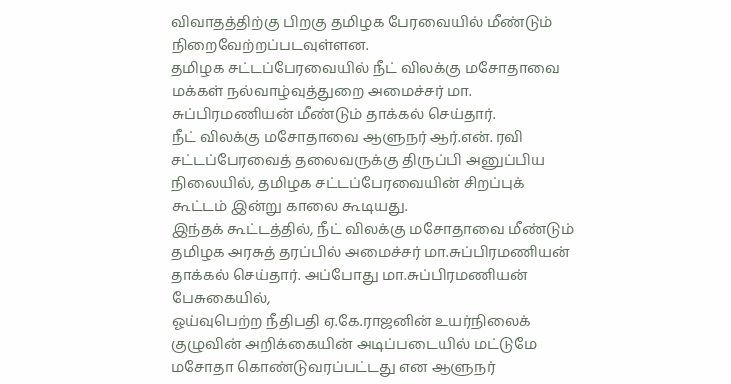விவாதத்திற்கு பிறகு தமிழக பேரவையில் மீண்டும் நிறைவேற்றப்படவுள்ளன.
தமிழக சட்டப்பேரவையில் நீட் விலக்கு மசோதாவை மக்கள் நல்வாழ்வுத்துறை அமைச்சர் மா. சுப்பிரமணியன் மீண்டும் தாக்கல் செய்தார்.
நீட் விலக்கு மசோதாவை ஆளுநர் ஆர்.என். ரவி சட்டப்பேரவைத் தலைவருக்கு திருப்பி அனுப்பிய நிலையில், தமிழக சட்டப்பேரவையின் சிறப்புக் கூட்டம் இன்று காலை கூடியது.
இந்தக் கூட்டத்தில், நீட் விலக்கு மசோதாவை மீண்டும் தமிழக அரசுத் தரப்பில் அமைச்சர் மா.சுப்பிரமணியன் தாக்கல் செய்தார். அப்போது மா.சுப்பிரமணியன் பேசுகையில்,
ஓய்வுபெற்ற நீதிபதி ஏ.கே.ராஜனின் உயர்நிலைக் குழுவின் அறிக்கையின் அடிப்படையில் மட்டுமே மசோதா கொண்டுவரப்பட்டது என ஆளுநர்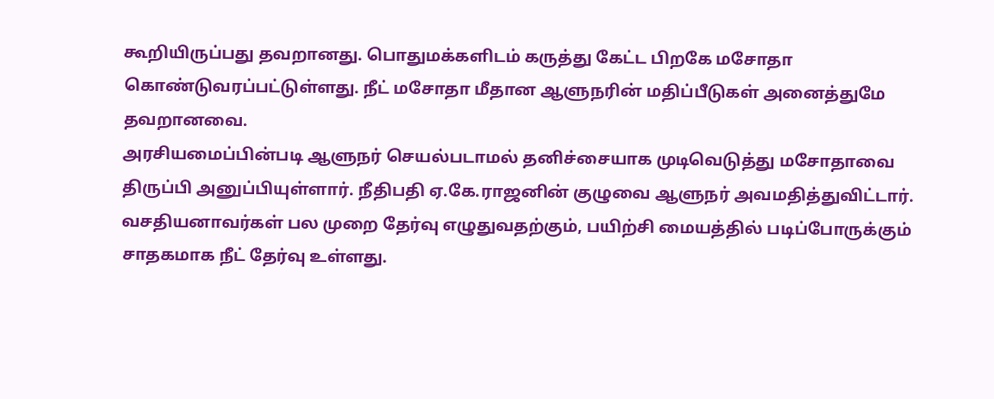கூறியிருப்பது தவறானது. பொதுமக்களிடம் கருத்து கேட்ட பிறகே மசோதா கொண்டுவரப்பட்டுள்ளது. நீட் மசோதா மீதான ஆளுநரின் மதிப்பீடுகள் அனைத்துமே தவறானவை.
அரசியமைப்பின்படி ஆளுநர் செயல்படாமல் தனிச்சையாக முடிவெடுத்து மசோதாவை திருப்பி அனுப்பியுள்ளார். நீதிபதி ஏ.கே.ராஜனின் குழுவை ஆளுநர் அவமதித்துவிட்டார்.
வசதியனாவர்கள் பல முறை தேர்வு எழுதுவதற்கும், பயிற்சி மையத்தில் படிப்போருக்கும் சாதகமாக நீட் தேர்வு உள்ளது.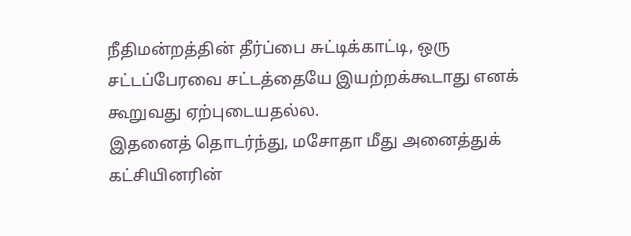நீதிமன்றத்தின் தீர்ப்பை சுட்டிக்காட்டி, ஒரு சட்டப்பேரவை சட்டத்தையே இயற்றக்கூடாது எனக் கூறுவது ஏற்புடையதல்ல.
இதனைத் தொடர்ந்து, மசோதா மீது அனைத்துக் கட்சியினரின்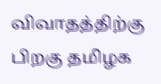விவாதத்திற்கு பிறகு தமிழக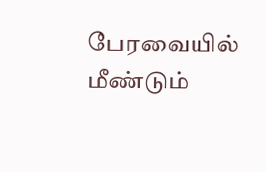பேரவையில் மீண்டும்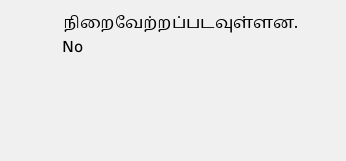நிறைவேற்றப்படவுள்ளன.
No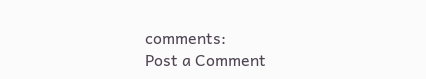comments:
Post a Comment